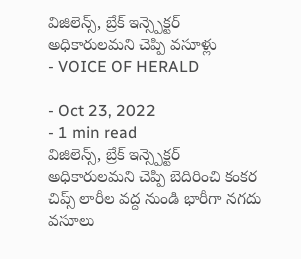విజిలెన్స్, బ్రేక్ ఇన్స్పెక్టర్ అధికారులమని చెప్పి వసూళ్లు
- VOICE OF HERALD

- Oct 23, 2022
- 1 min read
విజిలెన్స్, బ్రేక్ ఇన్స్పెక్టర్ అధికారులమని చెప్పి బెదిరించి కంకర చిప్స్ లారీల వద్ద నుండి భారీగా నగదు వసూలు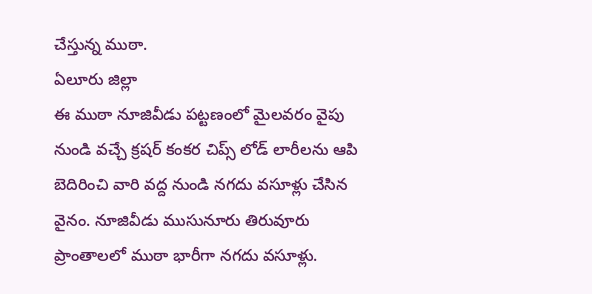చేస్తున్న ముఠా.
ఏలూరు జిల్లా
ఈ ముఠా నూజివీడు పట్టణంలో మైలవరం వైపు నుండి వచ్చే క్రషర్ కంకర చిప్స్ లోడ్ లారీలను ఆపి బెదిరించి వారి వద్ద నుండి నగదు వసూళ్లు చేసిన వైనం. నూజివీడు ముసునూరు తిరువూరు ప్రాంతాలలో ముఠా భారీగా నగదు వసూళ్లు.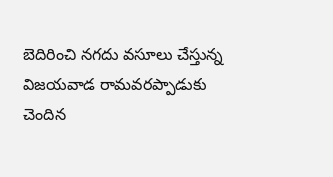బెదిరించి నగదు వసూలు చేస్తున్న విజయవాడ రామవరప్పాడుకు చెందిన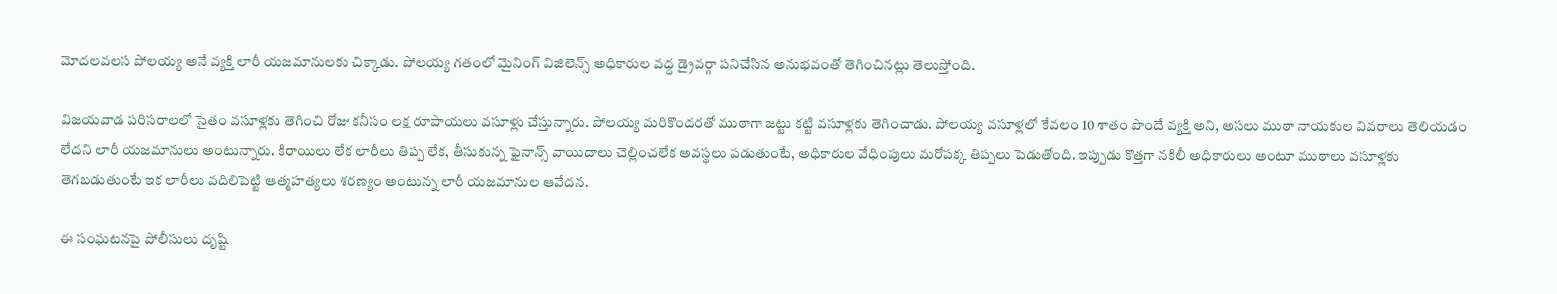మోదలవలస పోలయ్య అనే వ్యక్తి లారీ యజమానులకు చిక్కాడు. పోలయ్య గతంలో మైనింగ్ విజిలెన్స్ అధికారుల వద్ద డ్రైవర్గా పనిచేసిన అనుభవంతో తెగించినట్లు తెలుస్తోంది.

విజయవాడ పరిసరాలలో సైతం వసూళ్లకు తెగించి రోజు కనీసం లక్ష రూపాయలు వసూళ్లు చేస్తున్నారు. పోలయ్య మరికొందరతో ముఠాగా జట్టు కట్టి వసూళ్లకు తెగించాడు. పోలయ్య వసూళ్లలో కేవలం 10 శాతం పొందే వ్యక్తి అని, అసలు ముఠా నాయకుల వివరాలు తెలియడం లేదని లారీ యజమానులు అంటున్నారు. కిరాయిలు లేక లారీలు తిప్ప లేక, తీసుకున్న ఫైనాన్స్ వాయిదాలు చెల్లించలేక అవస్థలు పడుతుంటే, అధికారుల వేధింపులు మరోపక్క తిప్పలు పెడుతోంది. ఇప్పుడు కొత్తగా నకిలీ అధికారులు అంటూ ముఠాలు వసూళ్లకు తెగబడుతుంటే ఇక లారీలు వదిలిపెట్టి ఆత్మహత్యలు శరణ్యం అంటున్న లారీ యజమానుల ఆవేదన.

ఈ సంఘటనపై పోలీసులు దృష్టి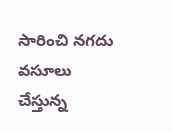సారించి నగదు వసూలు చేస్తున్న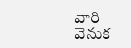వారి వెనుక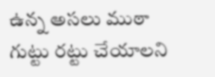ఉన్న అసలు ముఠా గుట్టు రట్టు చేయాలని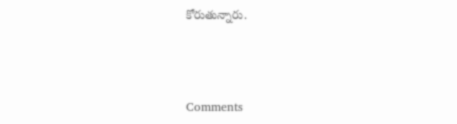కోరుతున్నారు.



Comments